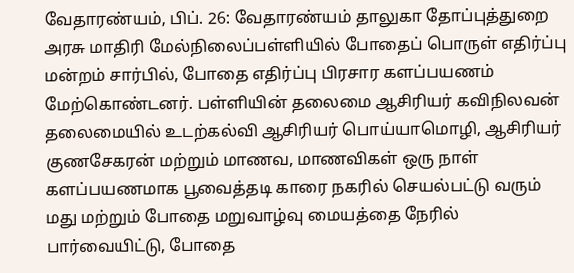வேதாரண்யம், பிப். 26: வேதாரண்யம் தாலுகா தோப்புத்துறை அரசு மாதிரி மேல்நிலைப்பள்ளியில் போதைப் பொருள் எதிர்ப்பு மன்றம் சார்பில், போதை எதிர்ப்பு பிரசார களப்பயணம் மேற்கொண்டனர். பள்ளியின் தலைமை ஆசிரியர் கவிநிலவன் தலைமையில் உடற்கல்வி ஆசிரியர் பொய்யாமொழி, ஆசிரியர் குணசேகரன் மற்றும் மாணவ, மாணவிகள் ஒரு நாள் களப்பயணமாக பூவைத்தடி காரை நகரில் செயல்பட்டு வரும் மது மற்றும் போதை மறுவாழ்வு மையத்தை நேரில் பார்வையிட்டு, போதை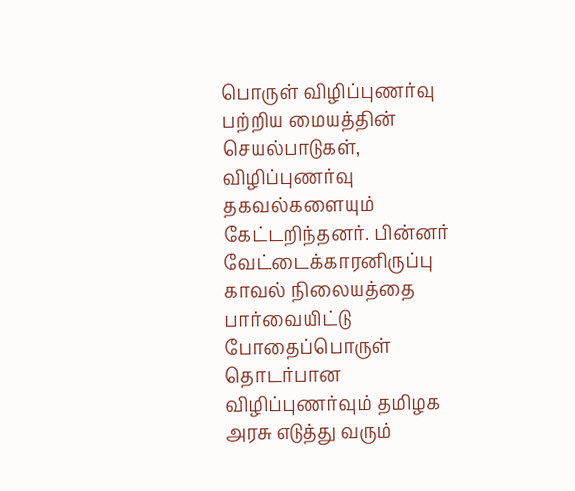பொருள் விழிப்புணர்வு பற்றிய மையத்தின் செயல்பாடுகள், விழிப்புணர்வு தகவல்களையும் கேட்டறிந்தனர். பின்னர் வேட்டைக்காரனிருப்பு காவல் நிலையத்தை பார்வையிட்டு போதைப்பொருள் தொடர்பான விழிப்புணர்வும் தமிழக அரசு எடுத்து வரும்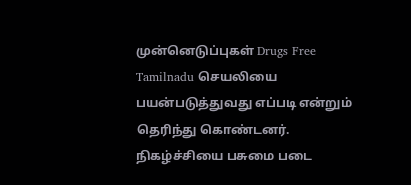முன்னெடுப்புகள் Drugs Free Tamilnadu செயலியை பயன்படுத்துவது எப்படி என்றும் தெரிந்து கொண்டனர். நிகழ்ச்சியை பசுமை படை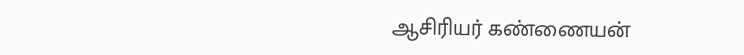ஆசிரியர் கண்ணையன்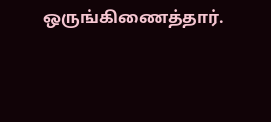ஒருங்கிணைத்தார்.